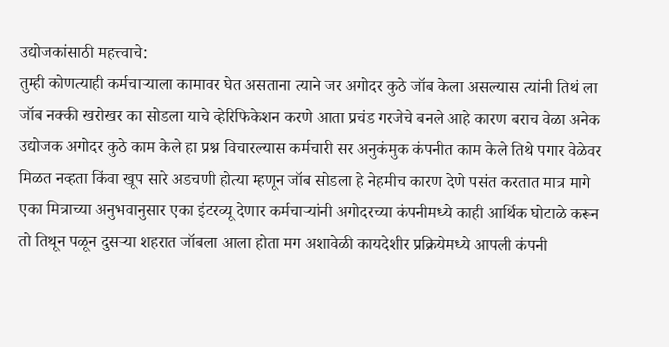उद्योजकांसाठी महत्त्वाचे:
तुम्ही कोणत्याही कर्मचाऱ्याला कामावर घेत असताना त्याने जर अगोदर कुठे जॉब केला असल्यास त्यांनी तिथं ला जॉब नक्की खरोखर का सोडला याचे व्हेरिफिकेशन करणे आता प्रचंड गरजेचे बनले आहे कारण बराच वेळा अनेक उद्योजक अगोदर कुठे काम केले हा प्रश्न विचारल्यास कर्मचारी सर अनुकंमुक कंपनीत काम केले तिथे पगार वेळेवर मिळत नव्हता किंवा खूप सारे अडचणी होत्या म्हणून जॉब सोडला हे नेहमीच कारण देणे पसंत करतात मात्र मागे एका मित्राच्या अनुभवानुसार एका इंटरव्यू देणार कर्मचाऱ्यांनी अगोदरच्या कंपनीमध्ये काही आर्थिक घोटाळे करून तो तिथून पळून दुसऱ्या शहरात जॉबला आला होता मग अशावेळी कायदेशीर प्रक्रियेमध्ये आपली कंपनी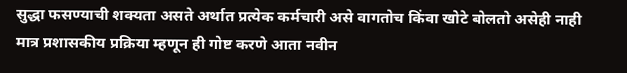सुद्धा फसण्याची शक्यता असते अर्थात प्रत्येक कर्मचारी असे वागतोच किंवा खोटे बोलतो असेही नाही मात्र प्रशासकीय प्रक्रिया म्हणून ही गोष्ट करणे आता नवीन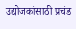उद्योजकांसाठी प्रचंड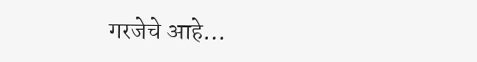गरजेचे आहे…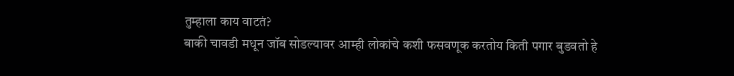तुम्हाला काय वाटतं?
बाकी चावडी मधून जॉब सोडल्यावर आम्ही लोकांचे कशी फसवणूक करतोय किती पगार बुडवतो हे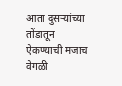आता दुसऱ्यांच्या तोंडातून ऐकण्याची मजाच वेगळी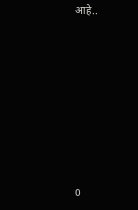आहे..












0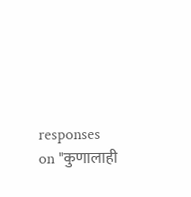responses on "कुणालाही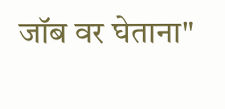जॉब वर घेताना"